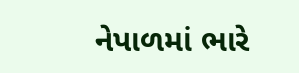નેપાળમાં ભારે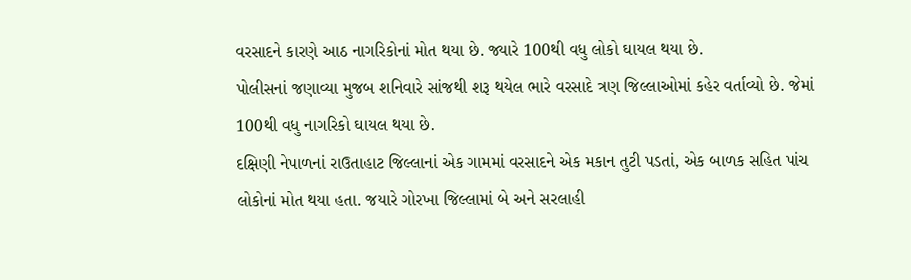વરસાદને કારણે આઠ નાગરિકોનાં મોત થયા છે. જ્યારે 100થી વધુ લોકો ઘાયલ થયા છે.
પોલીસનાં જણાવ્યા મુજબ શનિવારે સાંજથી શરૂ થયેલ ભારે વરસાદે ત્રણ જિલ્લાઓમાં કહેર વર્તાવ્યો છે. જેમાં 100થી વધુ નાગરિકો ઘાયલ થયા છે.
દક્ષિણી નેપાળનાં રાઉતાહાટ જિલ્લાનાં એક ગામમાં વરસાદને એક મકાન તુટી પડતાં, એક બાળક સહિત પાંચ લોકોનાં મોત થયા હતા. જયારે ગોરખા જિલ્લામાં બે અને સરલાહી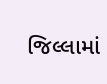જિલ્લામાં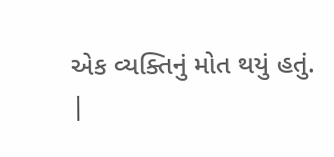એક વ્યક્તિનું મોત થયું હતું.
|